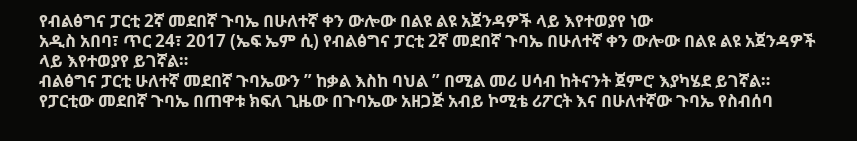የብልፅግና ፓርቲ 2ኛ መደበኛ ጉባኤ በሁለተኛ ቀን ውሎው በልዩ ልዩ አጀንዳዎች ላይ እየተወያየ ነው
አዲስ አበባ፣ ጥር 24፣ 2017 (ኤፍ ኤም ሲ) የብልፅግና ፓርቲ 2ኛ መደበኛ ጉባኤ በሁለተኛ ቀን ውሎው በልዩ ልዩ አጀንዳዎች ላይ እየተወያየ ይገኛል።
ብልፅግና ፓርቲ ሁለተኛ መደበኛ ጉባኤውን ” ከቃል እስከ ባህል ” በሚል መሪ ሀሳብ ከትናንት ጀምሮ እያካሄደ ይገኛል።
የፓርቲው መደበኛ ጉባኤ በጠዋቱ ክፍለ ጊዜው በጉባኤው አዘጋጅ አብይ ኮሚቴ ሪፖርት እና በሁለተኛው ጉባኤ የስብሰባ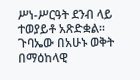ሥነ-ሥርዓት ደንብ ላይ ተወያይቶ አጽድቋል።
ጉባኤው በአሁኑ ወቅት በማዕከላዊ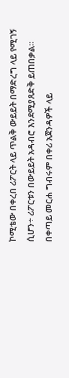ኮሚቴው በቀረበ ሪፖርት ላይ ጥልቅ ውይይት በማድረግ ላይ የሚገኝ ሲሆን÷ ሪፖርቱን በውይይት አዳብሮ እንደሚያጸድቅ ይጠበቃል።
በቀጣይ መርሐ ግብሩም በቀሪ አጀንዳዎች ላይ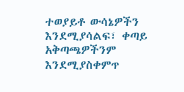ተወያይቶ ውሳኔዎችን እንደሚያሳልፍ፣ ቀጣይ አቅጣጫዎችንም እንደሚያስቀምጥ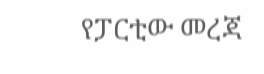የፓርቲው መረጃ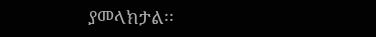ያመላክታል፡፡